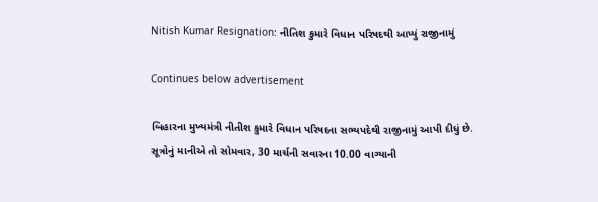Nitish Kumar Resignation: નીતિશ કુમારે વિધાન પરિષદથી આપ્યું રાજીનામું

Continues below advertisement

બિહારના મુખ્યમંત્રી નીતીશ કુમારે વિધાન પરિષદના સભ્યપદેથી રાજીનામું આપી દીધું છે. સૂત્રોનું માનીએ તો સોમવાર, 30 માર્ચની સવારના 10.00 વાગ્યાની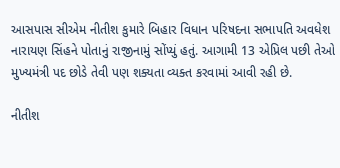આસપાસ સીએમ નીતીશ કુમારે બિહાર વિધાન પરિષદના સભાપતિ અવધેશ નારાયણ સિંહને પોતાનું રાજીનામું સોંપ્યું હતું. આગામી 13 એપ્રિલ પછી તેઓ મુખ્યમંત્રી પદ છોડે તેવી પણ શક્યતા વ્યક્ત કરવામાં આવી રહી છે.

નીતીશ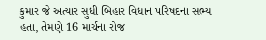કુમાર જે અત્યાર સુધી બિહાર વિધાન પરિષદના સભ્ય હતા, તેમણે 16 માર્ચના રોજ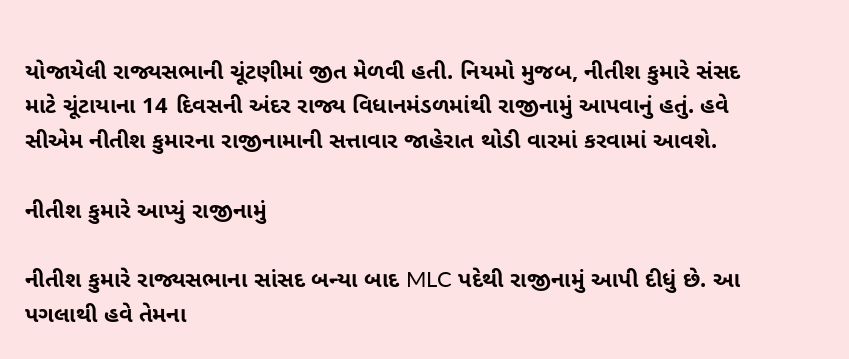યોજાયેલી રાજ્યસભાની ચૂંટણીમાં જીત મેળવી હતી. નિયમો મુજબ, નીતીશ કુમારે સંસદ માટે ચૂંટાયાના 14 દિવસની અંદર રાજ્ય વિધાનમંડળમાંથી રાજીનામું આપવાનું હતું. હવે સીએમ નીતીશ કુમારના રાજીનામાની સત્તાવાર જાહેરાત થોડી વારમાં કરવામાં આવશે.

નીતીશ કુમારે આપ્યું રાજીનામું

નીતીશ કુમારે રાજ્યસભાના સાંસદ બન્યા બાદ MLC પદેથી રાજીનામું આપી દીધું છે. આ પગલાથી હવે તેમના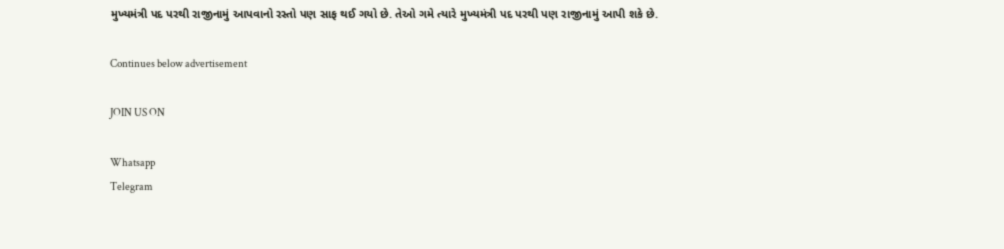મુખ્યમંત્રી પદ પરથી રાજીનામું આપવાનો રસ્તો પણ સાફ થઈ ગયો છે. તેઓ ગમે ત્યારે મુખ્યમંત્રી પદ પરથી પણ રાજીનામું આપી શકે છે.

Continues below advertisement

JOIN US ON

Whatsapp
Telegram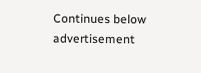Continues below advertisement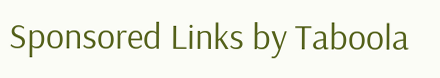Sponsored Links by Taboola